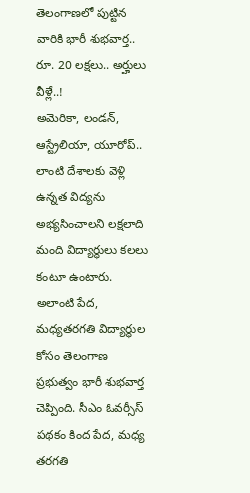తెలంగాణలో పుట్టిన వారికి భారీ శుభవార్త.. రూ. 20 లక్షలు.. అర్హులు వీళ్లే..!
అమెరికా, లండన్, ఆస్ట్రేలియా, యూరోప్.. లాంటి దేశాలకు వెళ్లి ఉన్నత విద్యను అభ్యసించాలని లక్షలాది మంది విద్యార్థులు కలలు కంటూ ఉంటారు. అలాంటి పేద, మధ్యతరగతి విద్యార్థుల కోసం తెలంగాణ ప్రభుత్వం భారీ శుభవార్త చెప్పింది. సీఎం ఓవర్సీస్ పథకం కింద పేద, మధ్య తరగతి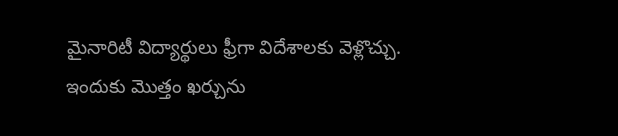మైనారిటీ విద్యార్థులు ఫ్రీగా విదేశాలకు వెళ్లొచ్చు. ఇందుకు మొత్తం ఖర్చును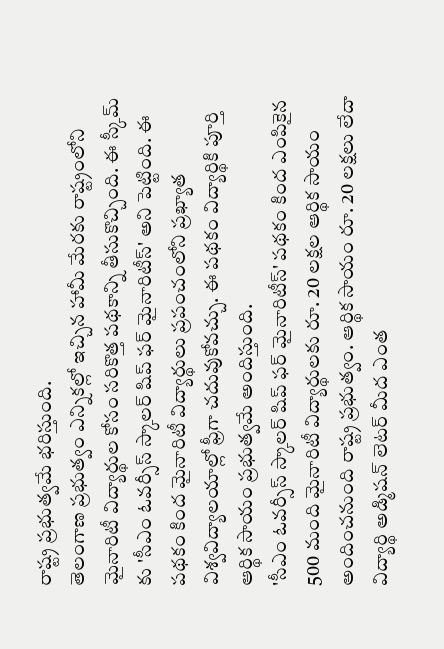రాష్ట్ర ప్రభుత్వమే భరిస్తుంది.
తెలంగాణ ప్రభుత్వం ఎన్నికల్లో ఇచ్చిన హామీ మేరకు రాష్ట్రంలోని మైనారిటీ విద్యార్థుల కోసం సరికొత్త పథకాన్ని తీసుకొచ్చింది. ఈ స్కీమ్ కు 'సీఎం ఓవర్సీస్ స్కాలర్ షిప్ ఫర్ మైనారిటీస్' అని పెట్టింది. ఈ పథకం కింద మైనారిటీ విద్యార్థులు ప్రపంచంలోని ప్రఖ్యాత విశ్వవిద్యాలయాల్లో ఫ్రీగా చదువుకోవచ్చు. ఈ పథకం విద్యార్థికి పూర్తి ఆర్థిక సాయం ప్రభుత్వమే అందిస్తుంది.
'సీఎం ఓవర్సీస్ స్కాలర్ షిప్ ఫర్ మైనారిటీస్' పథకం కింద ఎంపికైన 500 మంది మైనారిటీ విద్యార్థులకు రూ. 20 లక్షల ఆర్థిక సాయం అందించనుంది రాష్ట్ర ప్రభుత్వం. ఆర్థిక సాయం రూ. 20 లక్షలు లేదా విద్యార్థి అడ్మిషన్ లెటర్ మీద ఎంత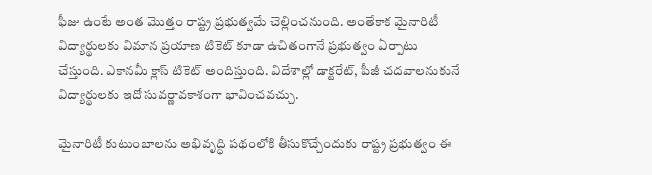ఫీజు ఉంటే అంత మొత్తం రాష్ట్ర ప్రభుత్వమే చెల్లించనుంది. అంతేకాక మైనారిటీ విద్యార్థులకు విమాన ప్రయాణ టికెట్ కూడా ఉచితంగానే ప్రభుత్వం ఏర్పాటు చేస్తుంది. ఎకానమీ క్లాస్ టికెట్ అందిస్తుంది. విదేశాల్లో డాక్టరేట్, పీజీ చదవాలనుకునే విద్యార్థులకు ఇదో సువర్ణావకాశంగా భావించవచ్చు.

మైనారిటీ కుటుంబాలను అభివృద్ధి పథంలోకి తీసుకొచ్చేందుకు రాష్ట్ర ప్రభుత్వం ఈ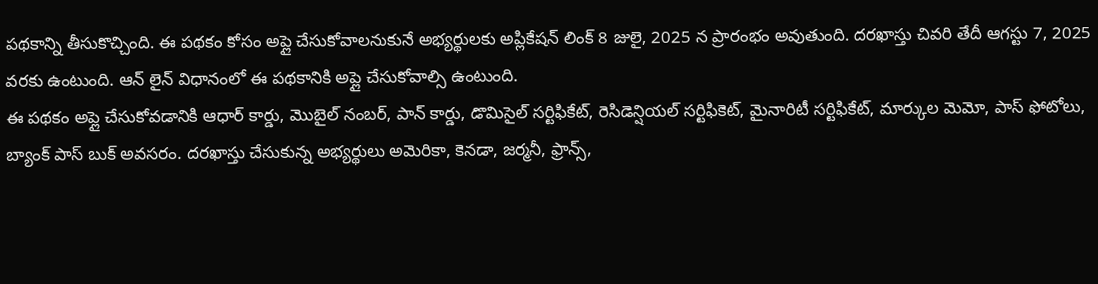పథకాన్ని తీసుకొచ్చింది. ఈ పథకం కోసం అప్లై చేసుకోవాలనుకునే అభ్యర్థులకు అప్లికేషన్ లింక్ 8 జులై, 2025 న ప్రారంభం అవుతుంది. దరఖాస్తు చివరి తేదీ ఆగస్టు 7, 2025 వరకు ఉంటుంది. ఆన్ లైన్ విధానంలో ఈ పథకానికి అప్లై చేసుకోవాల్సి ఉంటుంది.
ఈ పథకం అప్లై చేసుకోవడానికి ఆధార్ కార్డు, మొబైల్ నంబర్, పాన్ కార్డు, డొమిసైల్ సర్టిఫికేట్, రెసిడెన్షియల్ సర్టిఫికెట్, మైనారిటీ సర్టిఫికేట్, మార్కుల మెమో, పాస్ ఫోటోలు, బ్యాంక్ పాస్ బుక్ అవసరం. దరఖాస్తు చేసుకున్న అభ్యర్థులు అమెరికా, కెనడా, జర్మనీ, ఫ్రాన్స్,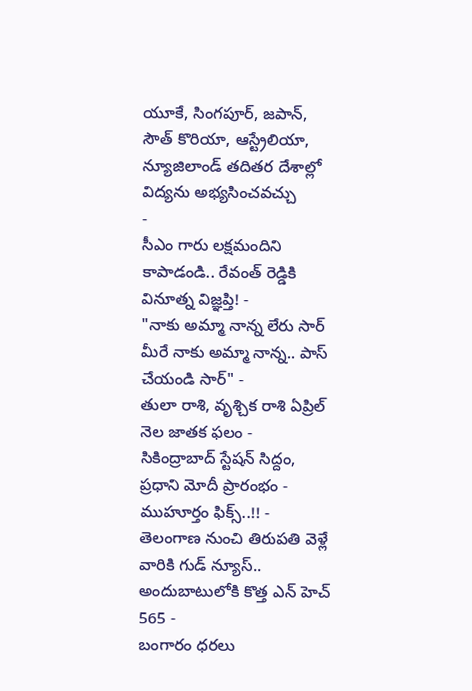యూకే, సింగపూర్, జపాన్, సౌత్ కొరియా, ఆస్ట్రేలియా, న్యూజిలాండ్ తదితర దేశాల్లో విద్యను అభ్యసించవచ్చు
-
సీఎం గారు లక్షమందిని కాపాడండి.. రేవంత్ రెడ్డికి వినూత్న విజ్ఞప్తి! -
"నాకు అమ్మా నాన్న లేరు సార్ మీరే నాకు అమ్మా నాన్న.. పాస్ చేయండి సార్" -
తులా రాశి, వృశ్చిక రాశి ఏప్రిల్ నెల జాతక ఫలం -
సికింద్రాబాద్ స్టేషన్ సిద్దం, ప్రధాని మోదీ ప్రారంభం - ముహూర్తం ఫిక్స్..!! -
తెలంగాణ నుంచి తిరుపతి వెళ్లే వారికి గుడ్ న్యూస్.. అందుబాటులోకి కొత్త ఎన్ హెచ్ 565 -
బంగారం ధరలు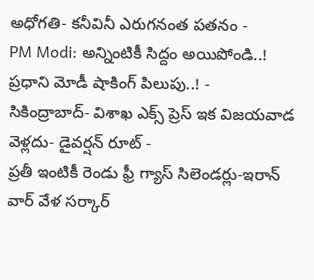అధోగతి- కనీవినీ ఎరుగనంత పతనం -
PM Modi: అన్నింటికీ సిద్దం అయిపోండి..! ప్రధాని మోడీ షాకింగ్ పిలుపు..! -
సికింద్రాబాద్- విశాఖ ఎక్స్ ప్రెస్ ఇక విజయవాడ వెళ్లదు- డైవర్షన్ రూట్ -
ప్రతీ ఇంటికీ రెండు ఫ్రీ గ్యాస్ సిలెండర్లు-ఇరాన్ వార్ వేళ సర్కార్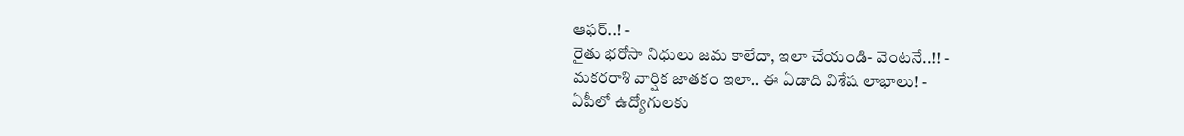ఆఫర్..! -
రైతు భరోసా నిధులు జమ కాలేదా, ఇలా చేయండి- వెంటనే..!! -
మకరరాశి వార్షిక జాతకం ఇలా.. ఈ ఏడాది విశేష లాభాలు! -
ఏపీలో ఉద్యోగులకు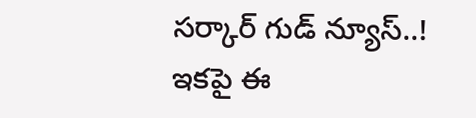సర్కార్ గుడ్ న్యూస్..! ఇకపై ఈ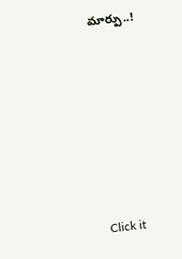మార్పు..!












Click it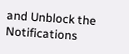and Unblock the Notifications